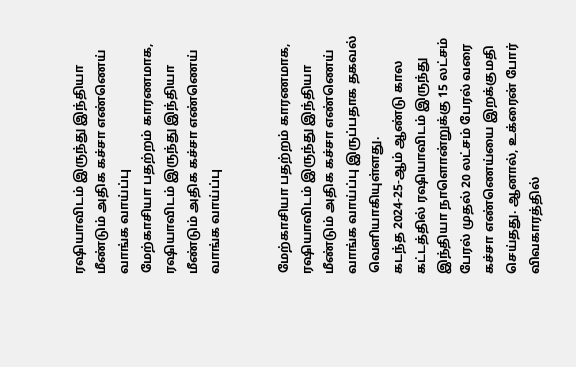ரஷியாவிடம் இருந்து இந்தியா மீண்டும் அதிக கச்சா எண்ணெய் வாங்க வாய்ப்பு
மேற்காசியா பதற்றம் காரணமாக, ரஷியாவிடம் இருந்து இந்தியா மீண்டும் அதிக கச்சா எண்ணெய் வாங்க வாய்ப்பு


மேற்காசியா பதற்றம் காரணமாக, ரஷியாவிடம் இருந்து இந்தியா மீண்டும் அதிக கச்சா எண்ணெய் வாங்க வாய்ப்பு இருப்பதாக தகவல் வெளியாகியுள்ளது.
கடந்த 2024-25-ஆம் ஆண்டு கால கட்டத்தில் ரஷியாவிடம் இருந்து இந்தியா நாளொன்றுக்கு 15 லட்சம் பேரல் முதல் 20 லட்சம் பேரல் வரை கச்சா எண்ணெய்யை இறக்குமதி செய்தது. ஆனால், உக்ரைன் போர் விவகாரத்தில்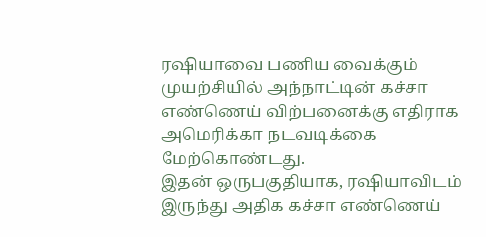ரஷியாவை பணிய வைக்கும் முயற்சியில் அந்நாட்டின் கச்சா எண்ணெய் விற்பனைக்கு எதிராக அமெரிக்கா நடவடிக்கை மேற்கொண்டது.
இதன் ஒருபகுதியாக, ரஷியாவிடம் இருந்து அதிக கச்சா எண்ணெய்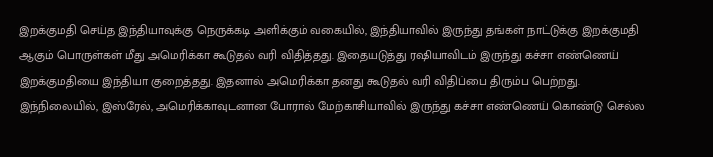இறக்குமதி செய்த இந்தியாவுக்கு நெருக்கடி அளிக்கும் வகையில், இந்தியாவில் இருந்து தங்கள் நாட்டுக்கு இறக்குமதி ஆகும் பொருள்கள் மீது அமெரிக்கா கூடுதல் வரி விதித்தது. இதையடுத்து ரஷியாவிடம் இருந்து கச்சா எண்ணெய் இறக்குமதியை இந்தியா குறைத்தது. இதனால் அமெரிக்கா தனது கூடுதல் வரி விதிப்பை திரும்ப பெற்றது.
இந்நிலையில், இஸ்ரேல், அமெரிக்காவுடனான போரால் மேற்காசியாவில் இருந்து கச்சா எண்ணெய் கொண்டு செல்ல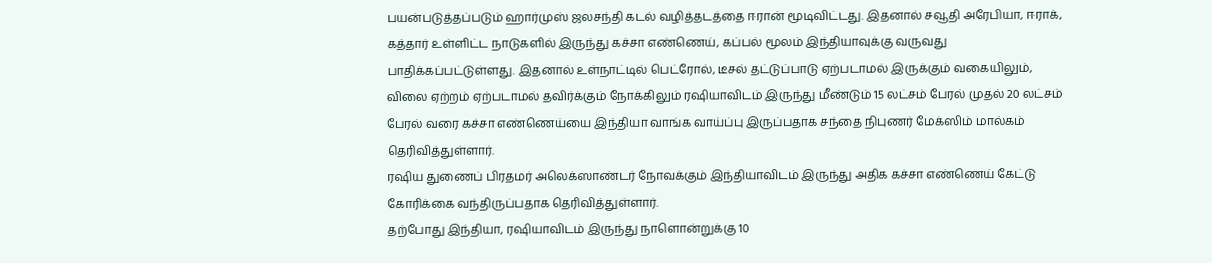பயன்படுத்தப்படும் ஹார்முஸ் ஜலசந்தி கடல் வழித்தடத்தை ஈரான் மூடிவிட்டது. இதனால் சவூதி அரேபியா, ஈராக், கத்தார் உள்ளிட்ட நாடுகளில் இருந்து கச்சா எண்ணெய், கப்பல் மூலம் இந்தியாவுக்கு வருவது பாதிக்கப்பட்டுள்ளது. இதனால் உள்நாட்டில் பெட்ரோல், டீசல் தட்டுப்பாடு ஏற்படாமல் இருக்கும் வகையிலும், விலை ஏற்றம் ஏற்படாமல் தவிர்க்கும் நோக்கிலும் ரஷியாவிடம் இருந்து மீண்டும் 15 லட்சம் பேரல் முதல் 20 லட்சம் பேரல் வரை கச்சா எண்ணெய்யை இந்தியா வாங்க வாய்ப்பு இருப்பதாக சந்தை நிபுணர் மேக்ஸிம் மால்கம் தெரிவித்துள்ளார்.
ரஷிய துணைப் பிரதமர் அலெக்ஸாண்டர் நோவக்கும் இந்தியாவிடம் இருந்து அதிக கச்சா எண்ணெய் கேட்டு கோரிக்கை வந்திருப்பதாக தெரிவித்துள்ளார்.
தற்போது இந்தியா, ரஷியாவிடம் இருந்து நாளொன்றுக்கு 10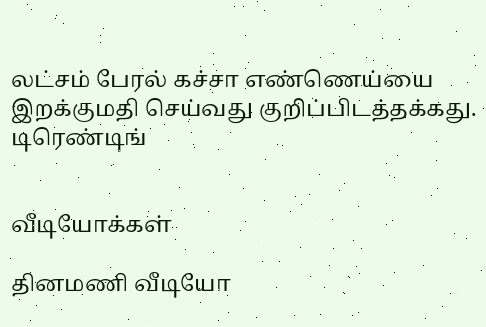லட்சம் பேரல் கச்சா எண்ணெய்யை இறக்குமதி செய்வது குறிப்பிடத்தக்கது.
டிரெண்டிங்


வீடியோக்கள்

தினமணி வீடியோ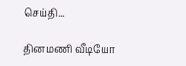செய்தி...

தினமணி வீடியோ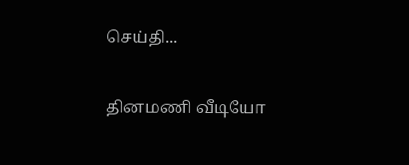செய்தி...

தினமணி வீடியோ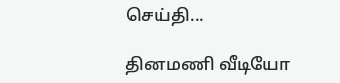செய்தி...

தினமணி வீடியோ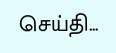செய்தி...